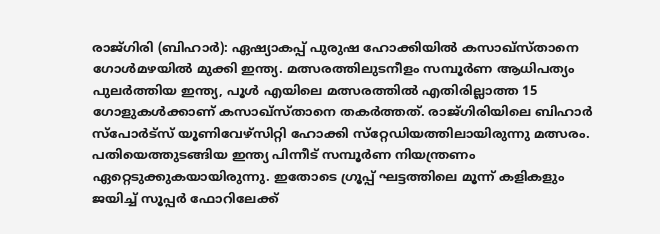രാജ്ഗിരി (ബിഹാര്‍): ഏഷ്യാകപ്പ് പുരുഷ ഹോക്കിയില്‍ കസാഖ്‌സ്താനെ ഗോള്‍മഴയില്‍ മുക്കി ഇന്ത്യ. മത്സരത്തിലുടനീളം സമ്പൂര്‍ണ ആധിപത്യം പുലര്‍ത്തിയ ഇന്ത്യ, പൂള്‍ എയിലെ മത്സരത്തില്‍ എതിരില്ലാത്ത 15 ഗോളുകള്‍ക്കാണ് കസാഖ്‌സ്താനെ തകര്‍ത്തത്. രാജ്ഗിരിയിലെ ബിഹാര്‍ സ്‌പോര്‍ട്‌സ് യൂണിവേഴ്‌സിറ്റി ഹോക്കി സ്‌റ്റേഡിയത്തിലായിരുന്നു മത്സരം. പതിയെത്തുടങ്ങിയ ഇന്ത്യ പിന്നീട് സമ്പൂര്‍ണ നിയന്ത്രണം ഏറ്റെടുക്കുകയായിരുന്നു. ഇതോടെ ഗ്രൂപ്പ് ഘട്ടത്തിലെ മൂന്ന് കളികളും ജയിച്ച് സൂപ്പര്‍ ഫോറിലേക്ക്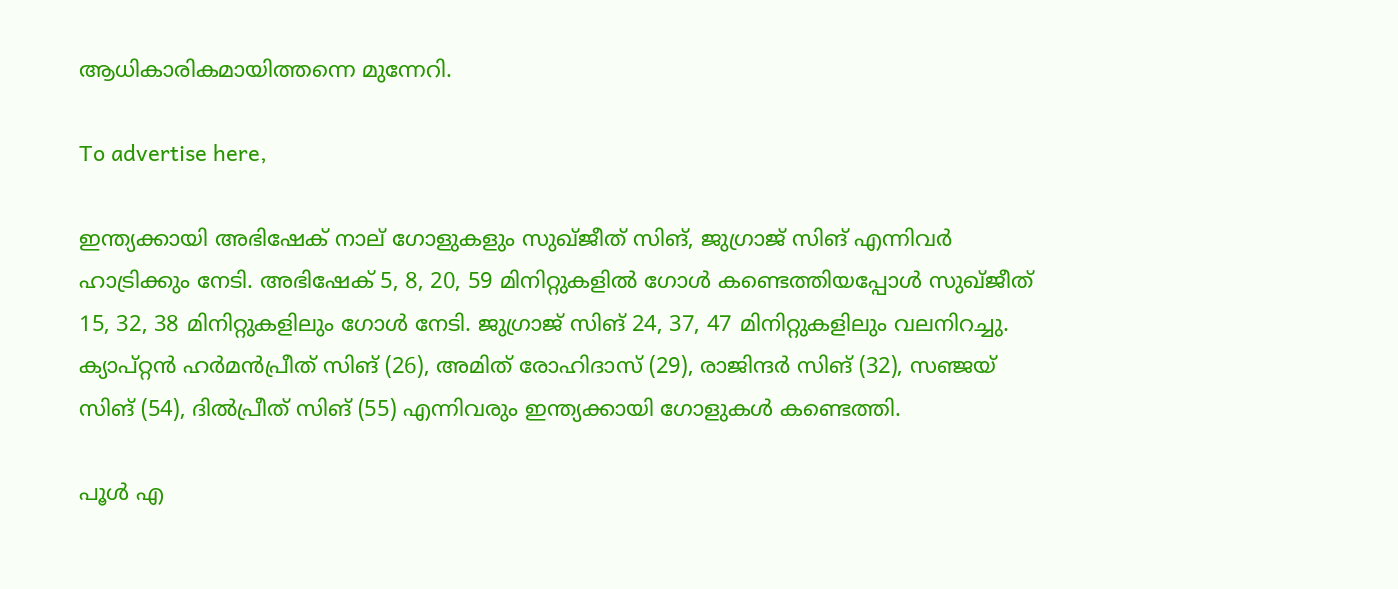ആധികാരികമായിത്തന്നെ മുന്നേറി.

To advertise here,

ഇന്ത്യക്കായി അഭിഷേക് നാല് ഗോളുകളും സുഖ്ജീത് സിങ്, ജുഗ്രാജ് സിങ് എന്നിവര്‍ ഹാട്രിക്കും നേടി. അഭിഷേക് 5, 8, 20, 59 മിനിറ്റുകളില്‍ ഗോള്‍ കണ്ടെത്തിയപ്പോള്‍ സുഖ്ജീത് 15, 32, 38 മിനിറ്റുകളിലും ഗോള്‍ നേടി. ജുഗ്രാജ് സിങ് 24, 37, 47 മിനിറ്റുകളിലും വലനിറച്ചു. ക്യാപ്റ്റന്‍ ഹര്‍മന്‍പ്രീത് സിങ് (26), അമിത് രോഹിദാസ് (29), രാജിന്ദര്‍ സിങ് (32), സഞ്ജയ് സിങ് (54), ദില്‍പ്രീത് സിങ് (55) എന്നിവരും ഇന്ത്യക്കായി ഗോളുകള്‍ കണ്ടെത്തി.

പൂള്‍ എ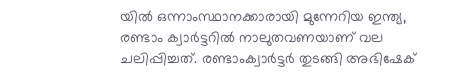യില്‍ ഒന്നാംസ്ഥാനക്കാരായി മുന്നേറിയ ഇന്ത്യ, രണ്ടാം ക്വാര്‍ട്ടറില്‍ നാലുതവണയാണ് വല ചലിപ്പിച്ചത്. രണ്ടാംക്വാര്‍ട്ടര്‍ തുടങ്ങി അഭിഷേക്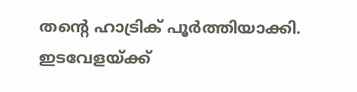തന്റെ ഹാട്രിക് പൂര്‍ത്തിയാക്കി. ഇടവേളയ്ക്ക്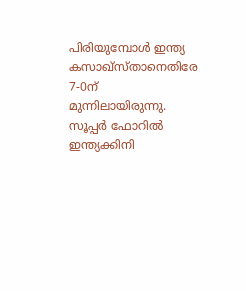പിരിയുമ്പോള്‍ ഇന്ത്യ കസാഖ്‌സ്താനെതിരേ 7-0ന് മുന്നിലായിരുന്നു. സൂപ്പര്‍ ഫോറില്‍ ഇന്ത്യക്കിനി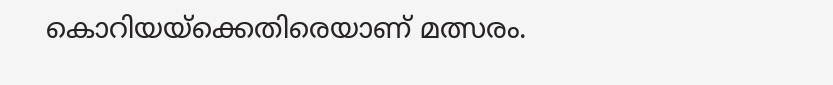കൊറിയയ്‌ക്കെതിരെയാണ് മത്സരം.